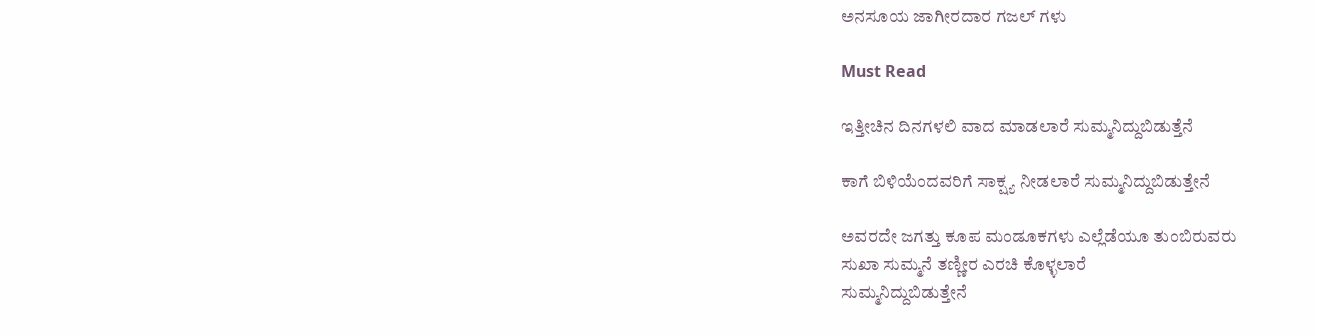ಅನಸೂಯ ಜಾಗೀರದಾರ ಗಜಲ್ ಗಳು

Must Read

ಇತ್ತೀಚಿನ ದಿನಗಳಲಿ ವಾದ ಮಾಡಲಾರೆ ಸುಮ್ಮನಿದ್ದುಬಿಡುತ್ತೆನೆ

ಕಾಗೆ ಬಿಳಿಯೆಂದವರಿಗೆ ಸಾಕ್ಷ್ಯ ನೀಡಲಾರೆ ಸುಮ್ಮನಿದ್ದುಬಿಡುತ್ತೇನೆ

ಅವರದೇ ಜಗತ್ತು ಕೂಪ ಮಂಡೂಕಗಳು ಎಲ್ಲೆಡೆಯೂ ತುಂಬಿರುವರು
ಸುಖಾ ಸುಮ್ಮನೆ ತಣ್ಣೀರ ಎರಚಿ ಕೊಳ್ಳಲಾರೆ
ಸುಮ್ಮನಿದ್ದುಬಿಡುತ್ತೇನೆ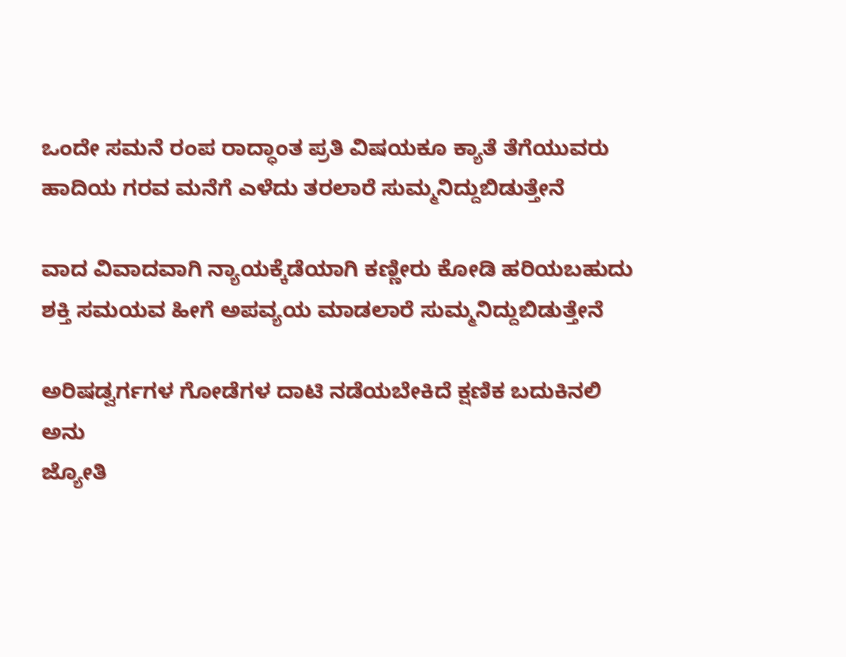ಒಂದೇ ಸಮನೆ ರಂಪ ರಾದ್ಧಾಂತ ಪ್ರತಿ ವಿಷಯಕೂ ಕ್ಯಾತೆ ತೆಗೆಯುವರು
ಹಾದಿಯ ಗರವ ಮನೆಗೆ ಎಳೆದು ತರಲಾರೆ ಸುಮ್ಮನಿದ್ದುಬಿಡುತ್ತೇನೆ

ವಾದ ವಿವಾದವಾಗಿ ನ್ಯಾಯಕ್ಕೆಡೆಯಾಗಿ ಕಣ್ಣೀರು ಕೋಡಿ ಹರಿಯಬಹುದು
ಶಕ್ತಿ ಸಮಯವ ಹೀಗೆ ಅಪವ್ಯಯ ಮಾಡಲಾರೆ ಸುಮ್ಮನಿದ್ದುಬಿಡುತ್ತೇನೆ

ಅರಿಷಡ್ವರ್ಗಗಳ ಗೋಡೆಗಳ ದಾಟಿ ನಡೆಯಬೇಕಿದೆ ಕ್ಷಣಿಕ ಬದುಕಿನಲಿ ಅನು
ಜ್ಯೋತಿ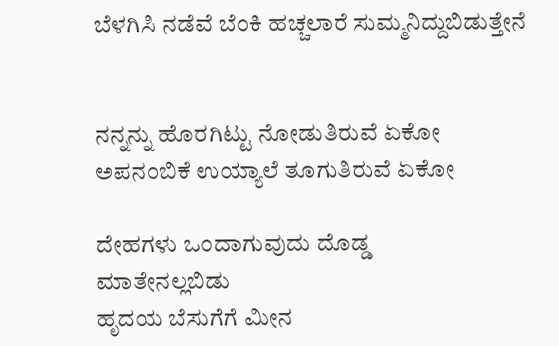ಬೆಳಗಿಸಿ ನಡೆವೆ ಬೆಂಕಿ ಹಚ್ಚಲಾರೆ ಸುಮ್ಮನಿದ್ದುಬಿಡುತ್ತೇನೆ


ನನ್ನನ್ನು ಹೊರಗಿಟ್ಟು ನೋಡುತಿರುವೆ ಏಕೋ
ಅಪನಂಬಿಕೆ ಉಯ್ಯಾಲೆ ತೂಗುತಿರುವೆ ಏಕೋ

ದೇಹಗಳು ಒಂದಾಗುವುದು ದೊಡ್ಡ
ಮಾತೇನಲ್ಲಬಿಡು
ಹೃದಯ ಬೆಸುಗೆಗೆ ಮೀನ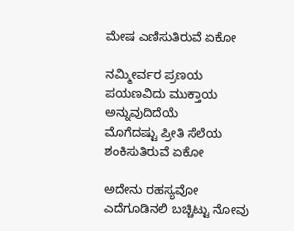ಮೇಷ ಎಣಿಸುತಿರುವೆ ಏಕೋ

ನಮ್ಮೀರ್ವರ ಪ್ರಣಯ ಪಯಣವಿದು ಮುಕ್ತಾಯ ಅನ್ನುವುದಿದೆಯೆ
ಮೊಗೆದಷ್ಟು ಪ್ರೀತಿ ಸೆಲೆಯ ಶಂಕಿಸುತಿರುವೆ ಏಕೋ

ಅದೇನು ರಹಸ್ಯವೋ ಎದೆಗೂಡಿನಲಿ ಬಚ್ಚಿಟ್ಟು ನೋವು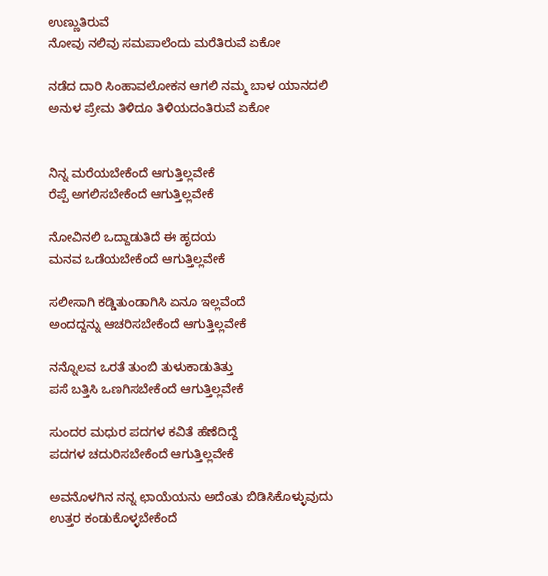ಉಣ್ಣುತಿರುವೆ
ನೋವು ನಲಿವು ಸಮಪಾಲೆಂದು ಮರೆತಿರುವೆ ಏಕೋ

ನಡೆದ ದಾರಿ ಸಿಂಹಾವಲೋಕನ ಆಗಲಿ ನಮ್ಮ ಬಾಳ ಯಾನದಲಿ
ಅನುಳ ಪ್ರೇಮ ತಿಳಿದೂ ತಿಳಿಯದಂತಿರುವೆ ಏಕೋ


ನಿನ್ನ ಮರೆಯಬೇಕೆಂದೆ ಆಗುತ್ತಿಲ್ಲವೇಕೆ
ರೆಪ್ಪೆ ಅಗಲಿಸಬೇಕೆಂದೆ ಆಗುತ್ತಿಲ್ಲವೇಕೆ

ನೋವಿನಲಿ ಒದ್ದಾಡುತಿದೆ ಈ ಹೃದಯ
ಮನವ ಒಡೆಯಬೇಕೆಂದೆ ಆಗುತ್ತಿಲ್ಲವೇಕೆ

ಸಲೀಸಾಗಿ ಕಡ್ಡಿತುಂಡಾಗಿಸಿ ಏನೂ ಇಲ್ಲವೆಂದೆ
ಅಂದದ್ದನ್ನು ಆಚರಿಸಬೇಕೆಂದೆ ಆಗುತ್ತಿಲ್ಲವೇಕೆ

ನನ್ನೊಲವ ಒರತೆ ತುಂಬಿ ತುಳುಕಾಡುತಿತ್ತು
ಪಸೆ ಬತ್ತಿಸಿ ಒಣಗಿಸಬೇಕೆಂದೆ ಆಗುತ್ತಿಲ್ಲವೇಕೆ

ಸುಂದರ ಮಧುರ ಪದಗಳ ಕವಿತೆ ಹೆಣೆದಿದ್ದೆ
ಪದಗಳ ಚದುರಿಸಬೇಕೆಂದೆ ಆಗುತ್ತಿಲ್ಲವೇಕೆ

ಅವನೊಳಗಿನ ನನ್ನ ಛಾಯೆಯನು ಅದೆಂತು ಬಿಡಿಸಿಕೊಳ್ಳುವುದು
ಉತ್ತರ ಕಂಡುಕೊಳ್ಳಬೇಕೆಂದೆ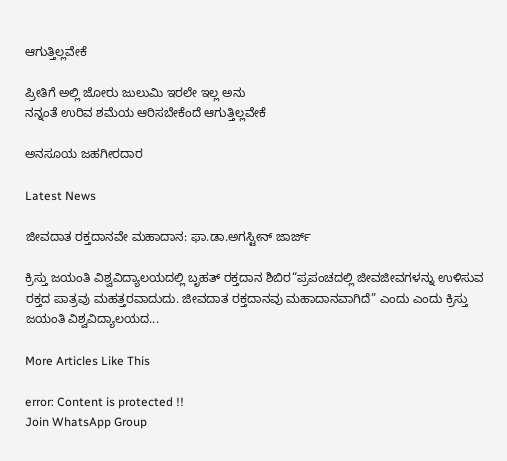ಆಗುತ್ತಿಲ್ಲವೇಕೆ

ಪ್ರೀತಿಗೆ ಅಲ್ಲಿ ಜೋರು ಜುಲುಮಿ ಇರಲೇ ಇಲ್ಲ ಅನು
ನನ್ನಂತೆ ಉರಿವ ಶಮೆಯ ಆರಿಸಬೇಕೆಂದೆ ಆಗುತ್ತಿಲ್ಲವೇಕೆ

ಅನಸೂಯ ಜಹಗೀರದಾರ

Latest News

ಜೀವದಾತ ರಕ್ತದಾನವೇ ಮಹಾದಾನ: ಫಾ.ಡಾ.ಅಗಸ್ಟೀನ್ ಜಾರ್ಜ್

ಕ್ರಿಸ್ತು ಜಯಂತಿ ವಿಶ್ವವಿದ್ಯಾಲಯದಲ್ಲಿ ಬೃಹತ್ ರಕ್ತದಾನ ಶಿಬಿರ“ಪ್ರಪಂಚದಲ್ಲಿ ಜೀವಜೀವಗಳನ್ನು ಉಳಿಸುವ ರಕ್ತದ ಪಾತ್ರವು ಮಹತ್ತರವಾದುದು. ಜೀವದಾತ ರಕ್ತದಾನವು ಮಹಾದಾನವಾಗಿದೆ” ಎಂದು ಎಂದು ಕ್ರಿಸ್ತು ಜಯಂತಿ ವಿಶ್ವವಿದ್ಯಾಲಯದ...

More Articles Like This

error: Content is protected !!
Join WhatsApp Group